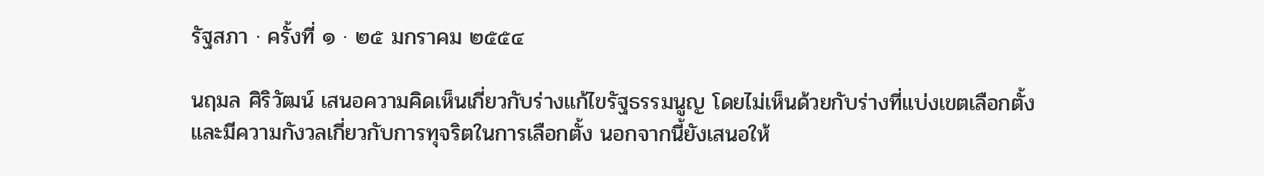รัฐสภา · ครั้งที่ ๑ · ๒๕ มกราคม ๒๕๕๔

นฤมล ศิริวัฒน์ เสนอความคิดเห็นเกี่ยวกับร่างแก้ไขรัฐธรรมนูญ โดยไม่เห็นด้วยกับร่างที่แบ่งเขตเลือกตั้ง และมีความกังวลเกี่ยวกับการทุจริตในการเลือกตั้ง นอกจากนี้ยังเสนอให้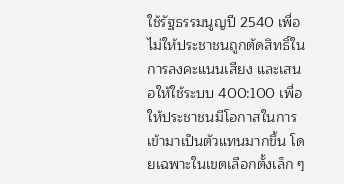ใช้รัฐธรรมนูญปี 2540 เพื่อไม่ให้ประชาชนถูกตัดสิทธิ์ในการลงคะแนนเสียง และเสนอให้ใช้ระบบ 400:100 เพื่อให้ประชาชนมีโอกาสในการเข้ามาเป็นตัวแทนมากขึ้น โดยเฉพาะในเขตเลือกตั้งเล็ก ๆ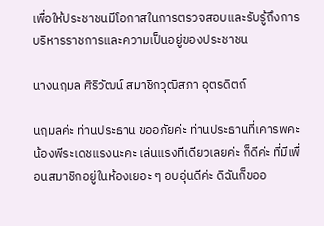เพื่อให้ประชาชนมีโอกาสในการตรวจสอบและรับรู้ถึงการบริหารราชการและความเป็นอยู่ของประชาชน

นางนฤมล ศิริวัฒน์ สมาชิกวุฒิสภา อุตรดิตถ์

นฤมลค่ะ ท่านประธาน ขออภัยค่ะ ท่านประธานที่เคารพคะ น้องพีระเดชแรงนะคะ เล่นแรงทีเดียวเลยค่ะ ก็ดีค่ะ ที่มีเพื่อนสมาชิกอยู่ในห้องเยอะ ๆ อบอุ่นดีค่ะ ดิฉันก็ขออ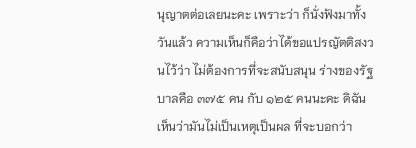นุญาตต่อเลยนะคะ เพราะว่า ก็นั่งฟังมาทั้งวันแล้ว ความเห็นก็คือว่าได้ขอแปรญัตติสงวนไว้ว่า ไม่ต้องการที่จะสนับสนุน ร่างของรัฐบาลคือ ๓๗๕ คน กับ ๑๒๕ คนนะคะ ดิฉันเห็นว่ามันไม่เป็นเหตุเป็นผล ที่จะบอกว่า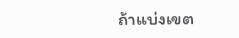ถ้าแบ่งเขต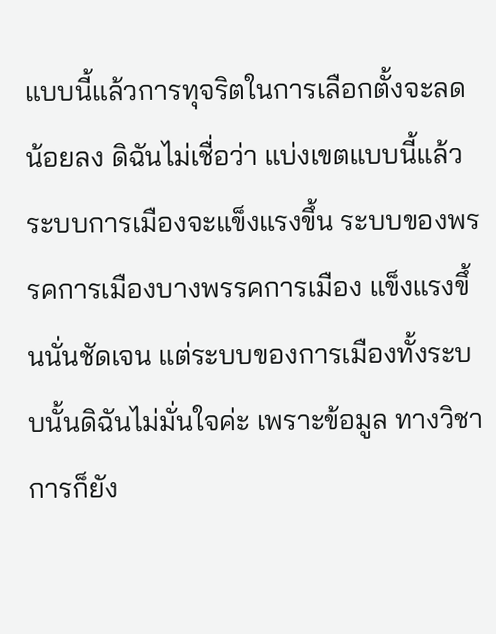แบบนี้แล้วการทุจริตในการเลือกตั้งจะลดน้อยลง ดิฉันไม่เชื่อว่า แบ่งเขตแบบนี้แล้วระบบการเมืองจะแข็งแรงขึ้น ระบบของพรรคการเมืองบางพรรคการเมือง แข็งแรงขึ้นนั่นชัดเจน แต่ระบบของการเมืองทั้งระบบนั้นดิฉันไม่มั่นใจค่ะ เพราะข้อมูล ทางวิชาการก็ยัง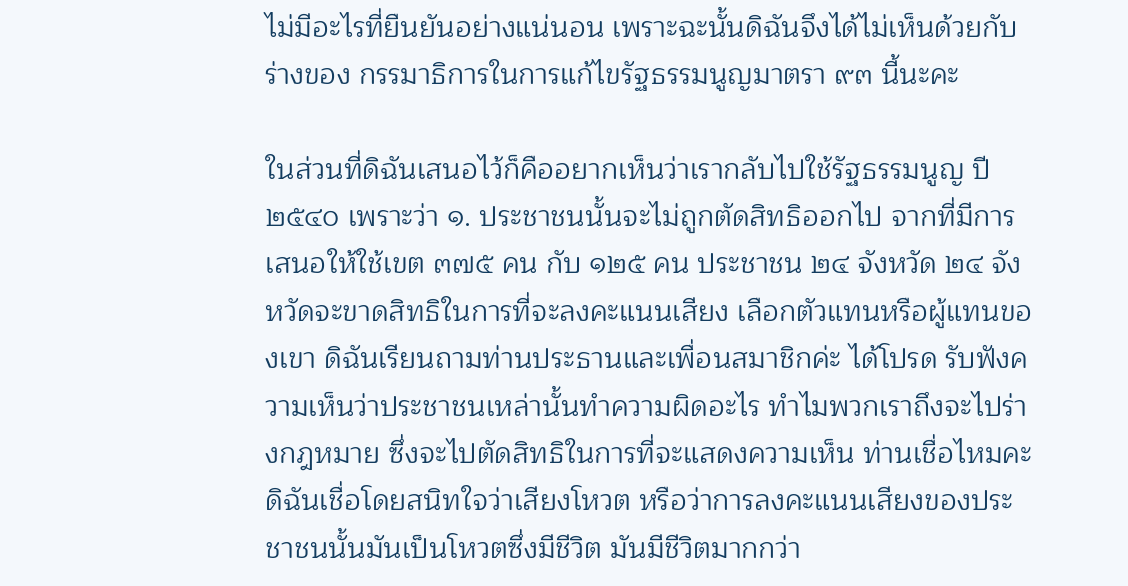ไม่มีอะไรที่ยืนยันอย่างแน่นอน เพราะฉะนั้นดิฉันจึงได้ไม่เห็นด้วยกับร่างของ กรรมาธิการในการแก้ไขรัฐธรรมนูญมาตรา ๙๓ นี้นะคะ

ในส่วนที่ดิฉันเสนอไว้ก็คืออยากเห็นว่าเรากลับไปใช้รัฐธรรมนูญ ปี ๒๕๔๐ เพราะว่า ๑. ประชาชนนั้นจะไม่ถูกตัดสิทธิออกไป จากที่มีการเสนอให้ใช้เขต ๓๗๕ คน กับ ๑๒๕ คน ประชาชน ๒๔ จังหวัด ๒๔ จังหวัดจะขาดสิทธิในการที่จะลงคะแนนเสียง เลือกตัวแทนหรือผู้แทนของเขา ดิฉันเรียนถามท่านประธานและเพื่อนสมาชิกค่ะ ได้โปรด รับฟังความเห็นว่าประชาชนเหล่านั้นทําความผิดอะไร ทําไมพวกเราถึงจะไปร่างกฎหมาย ซึ่งจะไปตัดสิทธิในการที่จะแสดงความเห็น ท่านเชื่อไหมคะดิฉันเชื่อโดยสนิทใจว่าเสียงโหวต หรือว่าการลงคะแนนเสียงของประชาชนนั้นมันเป็นโหวตซึ่งมีชีวิต มันมีชีวิตมากกว่า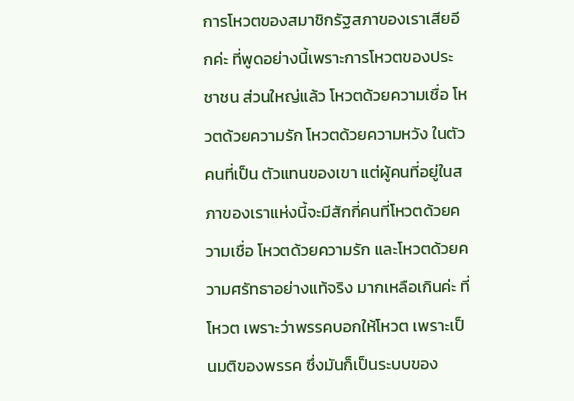การโหวตของสมาชิกรัฐสภาของเราเสียอีกค่ะ ที่พูดอย่างนี้เพราะการโหวตของประชาชน ส่วนใหญ่แล้ว โหวตด้วยความเชื่อ โหวตด้วยความรัก โหวตด้วยความหวัง ในตัวคนที่เป็น ตัวแทนของเขา แต่ผู้คนที่อยู่ในสภาของเราแห่งนี้จะมีสักกี่คนที่โหวตด้วยความเชื่อ โหวตด้วยความรัก และโหวตด้วยความศรัทธาอย่างแท้จริง มากเหลือเกินค่ะ ที่โหวต เพราะว่าพรรคบอกให้โหวต เพราะเป็นมติของพรรค ซึ่งมันก็เป็นระบบของ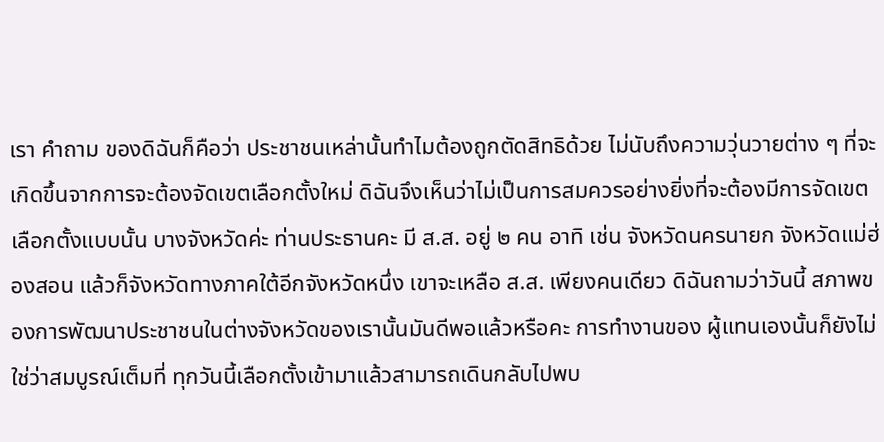เรา คําถาม ของดิฉันก็คือว่า ประชาชนเหล่านั้นทําไมต้องถูกตัดสิทธิด้วย ไม่นับถึงความวุ่นวายต่าง ๆ ที่จะเกิดขึ้นจากการจะต้องจัดเขตเลือกตั้งใหม่ ดิฉันจึงเห็นว่าไม่เป็นการสมควรอย่างยิ่งที่จะต้องมีการจัดเขตเลือกตั้งแบบนั้น บางจังหวัดค่ะ ท่านประธานคะ มี ส.ส. อยู่ ๒ คน อาทิ เช่น จังหวัดนครนายก จังหวัดแม่ฮ่องสอน แล้วก็จังหวัดทางภาคใต้อีกจังหวัดหนึ่ง เขาจะเหลือ ส.ส. เพียงคนเดียว ดิฉันถามว่าวันนี้ สภาพของการพัฒนาประชาชนในต่างจังหวัดของเรานั้นมันดีพอแล้วหรือคะ การทํางานของ ผู้แทนเองนั้นก็ยังไม่ใช่ว่าสมบูรณ์เต็มที่ ทุกวันนี้เลือกตั้งเข้ามาแล้วสามารถเดินกลับไปพบ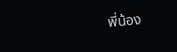พี่น้อง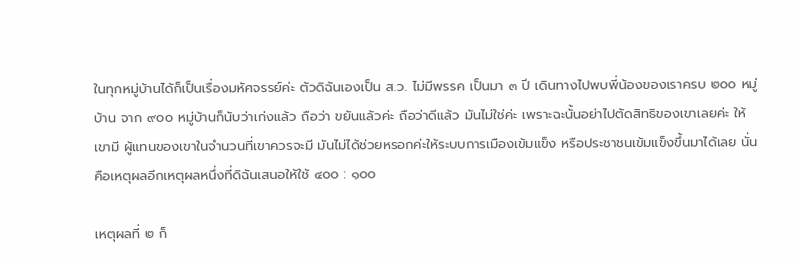ในทุกหมู่บ้านได้ก็เป็นเรื่องมหัศจรรย์ค่ะ ตัวดิฉันเองเป็น ส.ว. ไม่มีพรรค เป็นมา ๓ ปี เดินทางไปพบพี่น้องของเราครบ ๒๐๐ หมู่บ้าน จาก ๙๐๐ หมู่บ้านก็นับว่าเก่งแล้ว ถือว่า ขยันแล้วค่ะ ถือว่าดีแล้ว มันไม่ใช่ค่ะ เพราะฉะนั้นอย่าไปตัดสิทธิของเขาเลยค่ะ ให้เขามี ผู้แทนของเขาในจํานวนที่เขาควรจะมี มันไม่ได้ช่วยหรอกค่ะให้ระบบการเมืองเข้มแข็ง หรือประชาชนเข้มแข็งขึ้นมาได้เลย นั่นคือเหตุผลอีกเหตุผลหนึ่งที่ดิฉันเสนอให้ใช้ ๔๐๐ : ๑๐๐

เหตุผลที่ ๒ ก็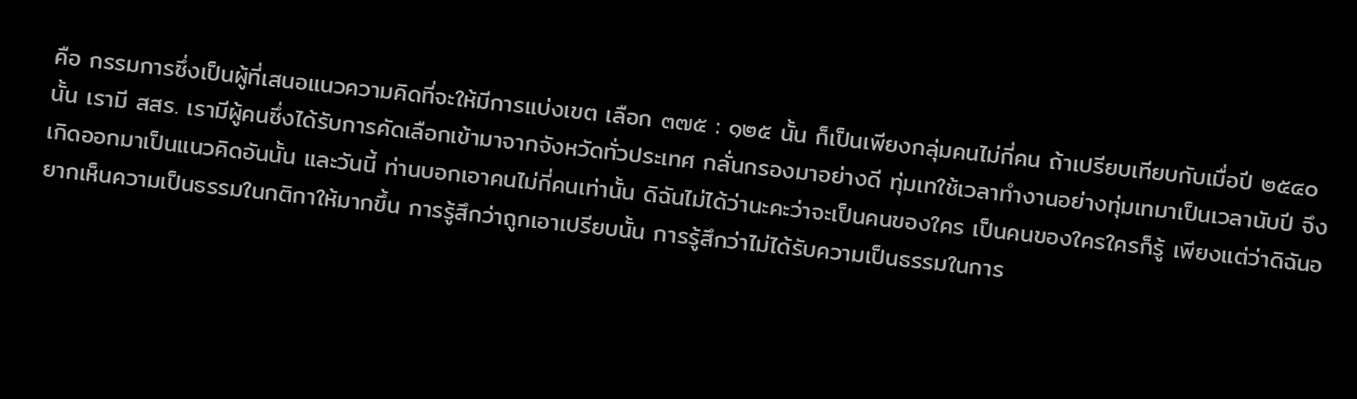คือ กรรมการซึ่งเป็นผู้ที่เสนอแนวความคิดที่จะให้มีการแบ่งเขต เลือก ๓๗๕ : ๑๒๕ นั้น ก็เป็นเพียงกลุ่มคนไม่กี่คน ถ้าเปรียบเทียบกับเมื่อปี ๒๕๔๐ นั้น เรามี สสร. เรามีผู้คนซึ่งได้รับการคัดเลือกเข้ามาจากจังหวัดทั่วประเทศ กลั่นกรองมาอย่างดี ทุ่มเทใช้เวลาทํางานอย่างทุ่มเทมาเป็นเวลานับปี จึงเกิดออกมาเป็นแนวคิดอันนั้น และวันนี้ ท่านบอกเอาคนไม่กี่คนเท่านั้น ดิฉันไม่ได้ว่านะคะว่าจะเป็นคนของใคร เป็นคนของใครใครก็รู้ เพียงแต่ว่าดิฉันอยากเห็นความเป็นธรรมในกติกาให้มากขึ้น การรู้สึกว่าถูกเอาเปรียบนั้น การรู้สึกว่าไม่ได้รับความเป็นธรรมในการ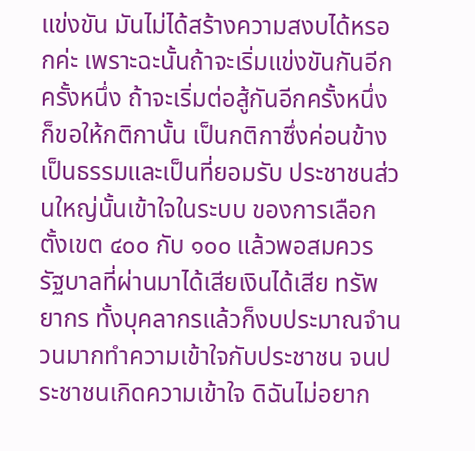แข่งขัน มันไม่ได้สร้างความสงบได้หรอกค่ะ เพราะฉะนั้นถ้าจะเริ่มแข่งขันกันอีกครั้งหนึ่ง ถ้าจะเริ่มต่อสู้กันอีกครั้งหนึ่ง ก็ขอให้กติกานั้น เป็นกติกาซึ่งค่อนข้างเป็นธรรมและเป็นที่ยอมรับ ประชาชนส่วนใหญ่นั้นเข้าใจในระบบ ของการเลือกตั้งเขต ๔๐๐ กับ ๑๐๐ แล้วพอสมควร รัฐบาลที่ผ่านมาได้เสียเงินได้เสีย ทรัพยากร ทั้งบุคลากรแล้วก็งบประมาณจํานวนมากทําความเข้าใจกับประชาชน จนประชาชนเกิดความเข้าใจ ดิฉันไม่อยาก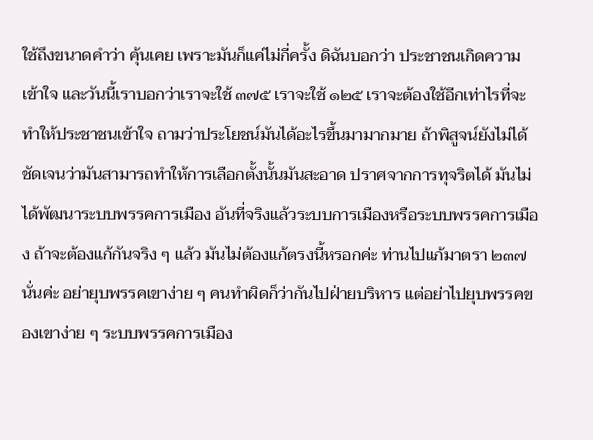ใช้ถึงขนาดคําว่า คุ้นเคย เพราะมันก็แค่ไม่กี่ครั้ง ดิฉันบอกว่า ประชาชนเกิดความเข้าใจ และวันนี้เราบอกว่าเราจะใช้ ๓๗๕ เราจะใช้ ๑๒๕ เราจะต้องใช้อีกเท่าไรที่จะทําให้ประชาชนเข้าใจ ถามว่าประโยชน์มันได้อะไรขึ้นมามากมาย ถ้าพิสูจน์ยังไม่ได้ชัดเจนว่ามันสามารถทําให้การเลือกตั้งนั้นมันสะอาด ปราศจากการทุจริตได้ มันไม่ได้พัฒนาระบบพรรคการเมือง อันที่จริงแล้วระบบการเมืองหรือระบบพรรคการเมือง ถ้าจะต้องแก้กันจริง ๆ แล้ว มันไม่ต้องแก้ตรงนี้หรอกค่ะ ท่านไปแก้มาตรา ๒๓๗ นั่นค่ะ อย่ายุบพรรคเขาง่าย ๆ คนทําผิดก็ว่ากันไปฝ่ายบริหาร แต่อย่าไปยุบพรรคของเขาง่าย ๆ ระบบพรรคการเมือง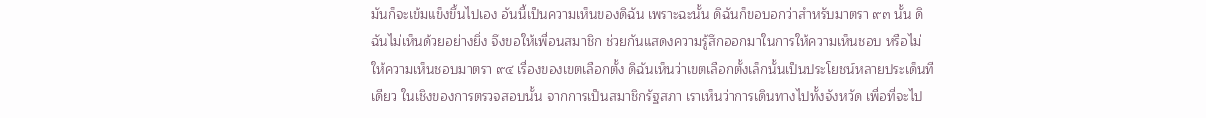มันก็จะเข้มแข็งขึ้นไปเอง อันนี้เป็นความเห็นของดิฉัน เพราะฉะนั้น ดิฉันก็ขอบอกว่าสําหรับมาตรา ๙๓ นั้น ดิฉันไม่เห็นด้วยอย่างยิ่ง จึงขอให้เพื่อนสมาชิก ช่วยกันแสดงความรู้สึกออกมาในการให้ความเห็นชอบ หรือไม่ให้ความเห็นชอบมาตรา ๙๔ เรื่องของเขตเลือกตั้ง ดิฉันเห็นว่าเขตเลือกตั้งเล็กนั้นเป็นประโยชน์หลายประเด็นทีเดียว ในเชิงของการตรวจสอบนั้น จากการเป็นสมาชิกรัฐสภา เราเห็นว่าการเดินทางไปทั้งจังหวัด เพื่อที่จะไป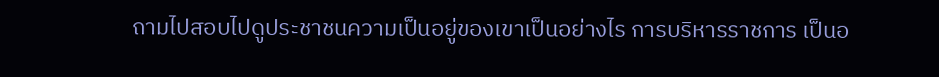ถามไปสอบไปดูประชาชนความเป็นอยู่ของเขาเป็นอย่างไร การบริหารราชการ เป็นอ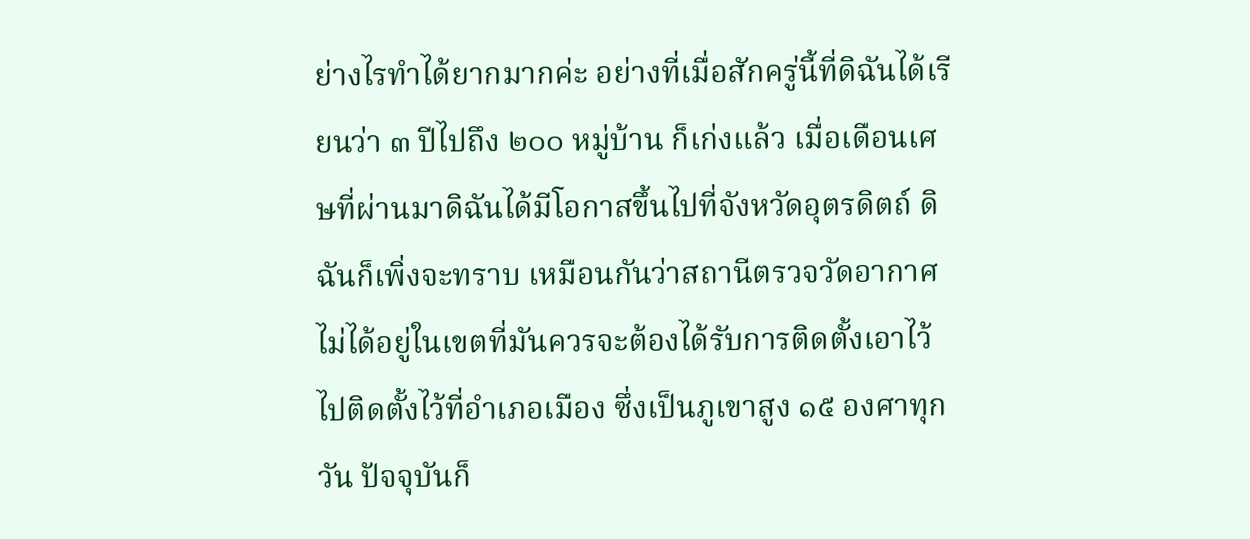ย่างไรทําได้ยากมากค่ะ อย่างที่เมื่อสักครู่นี้ที่ดิฉันได้เรียนว่า ๓ ปีไปถึง ๒๐๐ หมู่บ้าน ก็เก่งแล้ว เมื่อเดือนเศษที่ผ่านมาดิฉันได้มีโอกาสขึ้นไปที่จังหวัดอุตรดิตถ์ ดิฉันก็เพิ่งจะทราบ เหมือนกันว่าสถานีตรวจวัดอากาศไม่ได้อยู่ในเขตที่มันควรจะต้องได้รับการติดตั้งเอาไว้ ไปติดตั้งไว้ที่อําเภอเมือง ซึ่งเป็นภูเขาสูง ๑๕ องศาทุกวัน ปัจจุบันก็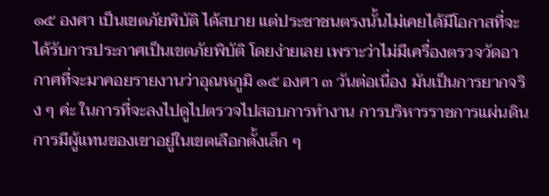๑๕ องศา เป็นเขตภัยพิบัติ ได้สบาย แต่ประชาชนตรงนั้นไม่เคยได้มีโอกาสที่จะได้รับการประกาศเป็นเขตภัยพิบัติ โดยง่ายเลย เพราะว่าไม่มีเครื่องตรวจวัดอากาศที่จะมาคอยรายงานว่าอุณหภูมิ ๑๕ องศา ๓ วันต่อเนื่อง มันเป็นการยากจริง ๆ ค่ะ ในการที่จะลงไปดูไปตรวจไปสอบการทํางาน การบริหารราชการแผ่นดิน การมีผู้แทนของเขาอยู่ในเขตเลือกตั้งเล็ก ๆ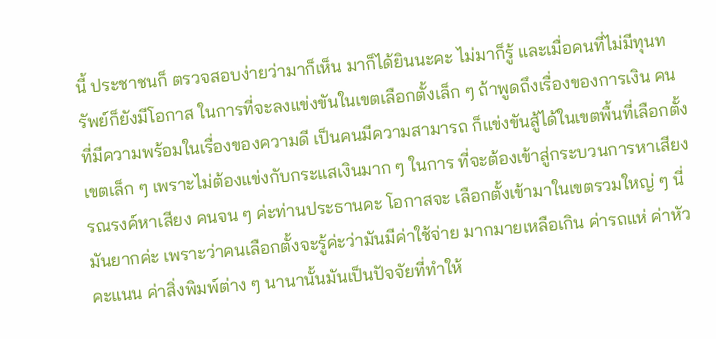นี้ ประชาชนก็ ตรวจสอบง่ายว่ามาก็เห็น มาก็ได้ยินนะคะ ไม่มาก็รู้ และเมื่อคนที่ไม่มีทุนทรัพย์ก็ยังมีโอกาส ในการที่จะลงแข่งขันในเขตเลือกตั้งเล็ก ๆ ถ้าพูดถึงเรื่องของการเงิน คนที่มีความพร้อมในเรื่องของความดี เป็นคนมีความสามารถ ก็แข่งขันสู้ได้ในเขตพื้นที่เลือกตั้งเขตเล็ก ๆ เพราะไม่ต้องแข่งกับกระแสเงินมาก ๆ ในการ ที่จะต้องเข้าสู่กระบวนการหาเสียง รณรงค์หาเสียง คนจน ๆ ค่ะท่านประธานคะ โอกาสจะ เลือกตั้งเข้ามาในเขตรวมใหญ่ ๆ นี่มันยากค่ะ เพราะว่าคนเลือกตั้งจะรู้ค่ะว่ามันมีค่าใช้จ่าย มากมายเหลือเกิน ค่ารถแห่ ค่าหัวคะแนน ค่าสิ่งพิมพ์ต่าง ๆ นานานั้นมันเป็นปัจจัยที่ทําให้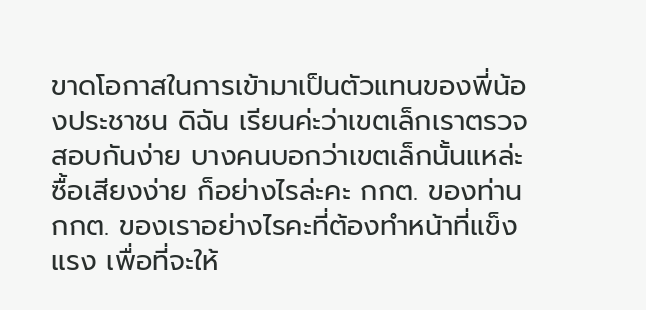ขาดโอกาสในการเข้ามาเป็นตัวแทนของพี่น้องประชาชน ดิฉัน เรียนค่ะว่าเขตเล็กเราตรวจสอบกันง่าย บางคนบอกว่าเขตเล็กนั้นแหล่ะซื้อเสียงง่าย ก็อย่างไรล่ะคะ กกต. ของท่าน กกต. ของเราอย่างไรคะที่ต้องทําหน้าที่แข็งแรง เพื่อที่จะให้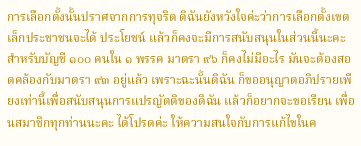การเลือกตั้งนั้นปราศจากการทุจริต ดิฉันยังหวังใจค่ะว่าการเลือกตั้งเขตเล็กประชาชนจะได้ ประโยชน์ แล้วก็คงจะมีการสนับสนุนในส่วนนี้นะคะ สําหรับบัญชี ๑๐๐ คนใน ๑ พรรค มาตรา ๙๖ ก็คงไม่มีอะไร มันจะต้องสอดคล้องกับมาตรา ๙๓ อยู่แล้ว เพราะฉะนั้นดิฉัน ก็ขออนุญาตอภิปรายเพียงเท่านี้เพื่อสนับสนุนการแปรญัตติของดิฉัน แล้วก็อยากจะขอเรียน เพื่อนสมาชิกทุกท่านนะคะ ได้โปรดค่ะ ให้ความสนใจกับการแก้ไขในค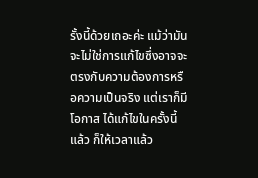รั้งนี้ด้วยเถอะค่ะ แม้ว่ามันจะไม่ใช่การแก้ไขซึ่งอาจจะตรงกับความต้องการหรือความเป็นจริง แต่เราก็มีโอกาส ได้แก้ไขในครั้งนี้แล้ว ก็ให้เวลาแล้ว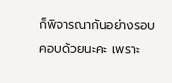ก็พิจารณากันอย่างรอบคอบด้วยนะคะ เพราะ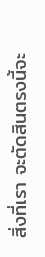สิ่งที่เรา จะตัดสินตรงนี้จะ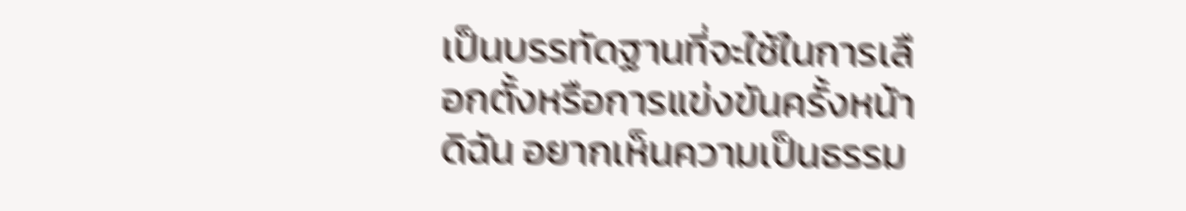เป็นบรรทัดฐานที่จะใช้ในการเลือกตั้งหรือการแข่งขันครั้งหน้า ดิฉัน อยากเห็นความเป็นธรรม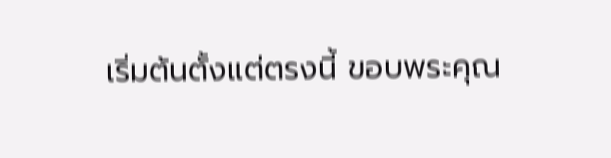เริ่มต้นตั้งแต่ตรงนี้ ขอบพระคุณ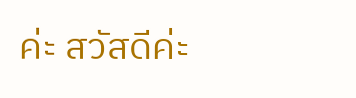ค่ะ สวัสดีค่ะ